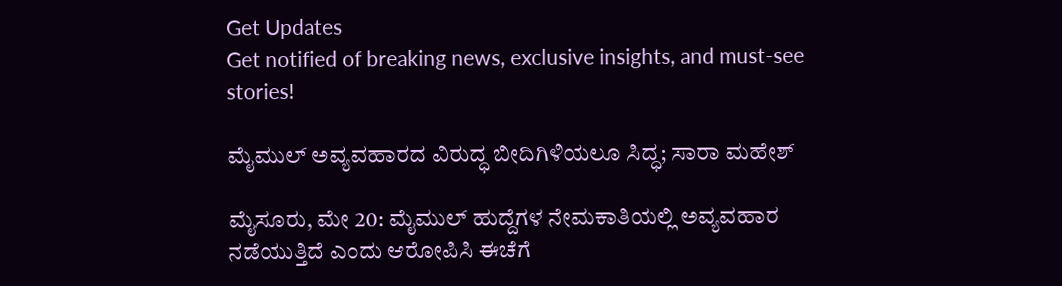Get Updates
Get notified of breaking news, exclusive insights, and must-see stories!

ಮೈಮುಲ್ ಅವ್ಯವಹಾರದ ವಿರುದ್ಧ ಬೀದಿಗಿಳಿಯಲೂ ಸಿದ್ಧ; ಸಾರಾ ಮಹೇಶ್

ಮೈಸೂರು, ಮೇ 20: ಮೈಮುಲ್ ಹುದ್ದೆಗಳ ನೇಮಕಾತಿಯಲ್ಲಿ ಅವ್ಯವಹಾರ ನಡೆಯುತ್ತಿದೆ ಎಂದು ಆರೋಪಿಸಿ ಈಚೆಗೆ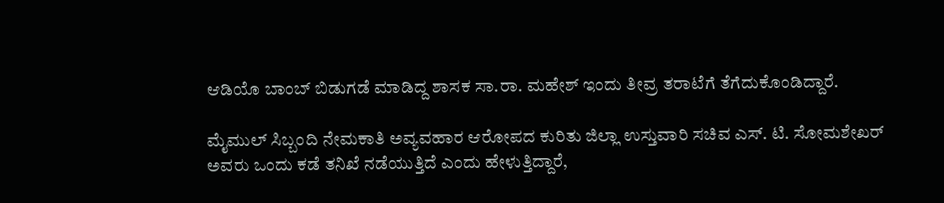ಆಡಿಯೊ ಬಾಂಬ್ ಬಿಡುಗಡೆ ಮಾಡಿದ್ದ ಶಾಸಕ ಸಾ.ರಾ. ಮಹೇಶ್ ಇಂದು ತೀವ್ರ ತರಾಟೆಗೆ ತೆಗೆದುಕೊಂಡಿದ್ದಾರೆ.

ಮೈಮುಲ್ ಸಿಬ್ಬಂದಿ ನೇಮಕಾತಿ ಅವ್ಯವಹಾರ ಆರೋಪದ ಕುರಿತು ಜಿಲ್ಲಾ ಉಸ್ತುವಾರಿ ಸಚಿವ ಎಸ್‌. ಟಿ. ಸೋಮಶೇಖರ್‌ ಅವರು ಒಂದು ಕಡೆ ತನಿಖೆ ನಡೆಯುತ್ತಿದೆ ಎಂದು ಹೇಳುತ್ತಿದ್ದಾರೆ,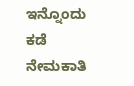ಇನ್ನೊಂದು ಕಡೆ ನೇಮಕಾತಿ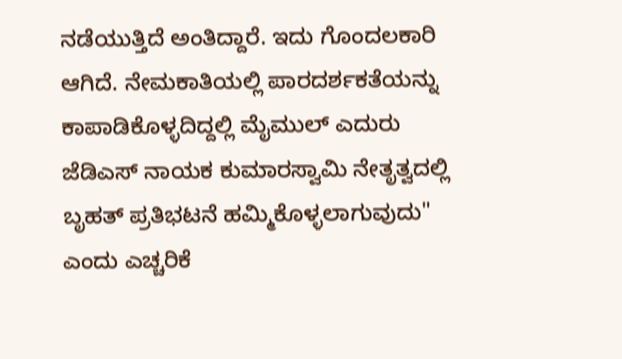ನಡೆಯುತ್ತಿದೆ ಅಂತಿದ್ದಾರೆ. ಇದು ಗೊಂದಲಕಾರಿ ಆಗಿದೆ. ನೇಮಕಾತಿಯಲ್ಲಿ ಪಾರದರ್ಶಕತೆಯನ್ನು ಕಾಪಾಡಿಕೊಳ್ಳದಿದ್ದಲ್ಲಿ ಮೈಮುಲ್ ಎದುರು ಜೆಡಿಎಸ್ ನಾಯಕ ಕುಮಾರಸ್ವಾಮಿ ನೇತೃತ್ವದಲ್ಲಿ ಬೃಹತ್ ಪ್ರತಿಭಟನೆ ಹಮ್ಮಿಕೊಳ್ಳಲಾಗುವುದು" ಎಂದು ಎಚ್ಚರಿಕೆ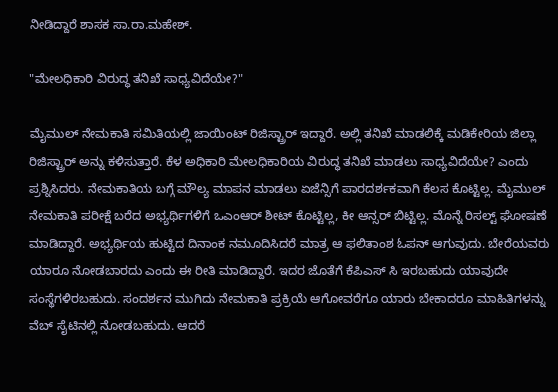ನೀಡಿದ್ದಾರೆ ಶಾಸಕ ಸಾ.ರಾ.ಮಹೇಶ್.

"ಮೇಲಧಿಕಾರಿ ವಿರುದ್ಧ ತನಿಖೆ ಸಾಧ್ಯವಿದೆಯೇ?"

ಮೈಮುಲ್ ನೇಮಕಾತಿ ಸಮಿತಿಯಲ್ಲಿ ಜಾಯಿಂಟ್ ರಿಜಿಸ್ಟ್ರಾರ್ ಇದ್ದಾರೆ. ಅಲ್ಲಿ ತನಿಖೆ ಮಾಡಲಿಕ್ಕೆ ಮಡಿಕೇರಿಯ ಜಿಲ್ಲಾ ರಿಜಿಸ್ಟ್ರಾರ್‌ ಅನ್ನು ಕಳಿಸುತ್ತಾರೆ. ಕೆಳ ಅಧಿಕಾರಿ ಮೇಲಧಿಕಾರಿಯ ವಿರುದ್ಧ ತನಿಖೆ ಮಾಡಲು ಸಾಧ್ಯವಿದೆಯೇ? ಎಂದು ಪ್ರಶ್ನಿಸಿದರು. ನೇಮಕಾತಿಯ ಬಗ್ಗೆ ಮೌಲ್ಯ ಮಾಪನ ಮಾಡಲು ಏಜೆನ್ಸಿಗೆ ಪಾರದರ್ಶಕವಾಗಿ ಕೆಲಸ ಕೊಟ್ಟಿಲ್ಲ. ಮೈಮುಲ್ ನೇಮಕಾತಿ ಪರೀಕ್ಷೆ ಬರೆದ ಅಭ್ಯರ್ಥಿಗಳಿಗೆ ಒಎಂಆರ್ ಶೀಟ್ ಕೊಟ್ಟಿಲ್ಲ, ಕೀ ಆನ್ಸರ್ ಬಿಟ್ಟಿಲ್ಲ. ಮೊನ್ನೆ ರಿಸಲ್ಟ್ ಘೋಷಣೆ ಮಾಡಿದ್ದಾರೆ. ಅಭ್ಯರ್ಥಿಯ ಹುಟ್ಟಿದ ದಿನಾಂಕ ನಮೂದಿಸಿದರೆ ಮಾತ್ರ ಆ ಫಲಿತಾಂಶ ಓಪನ್ ಆಗುವುದು. ಬೇರೆಯವರು ಯಾರೂ ನೋಡಬಾರದು ಎಂದು ಈ ರೀತಿ ಮಾಡಿದ್ದಾರೆ. ಇದರ ಜೊತೆಗೆ ಕೆಪಿಎಸ್ ಸಿ ಇರಬಹುದು ಯಾವುದೇ ಸಂಸ್ಥೆಗಳಿರಬಹುದು. ಸಂದರ್ಶನ ಮುಗಿದು ನೇಮಕಾತಿ ಪ್ರಕ್ರಿಯೆ ಆಗೋವರೆಗೂ ಯಾರು ಬೇಕಾದರೂ ಮಾಹಿತಿಗಳನ್ನು ವೆಬ್‌ ಸೈಟಿನಲ್ಲಿ ನೋಡಬಹುದು. ಆದರೆ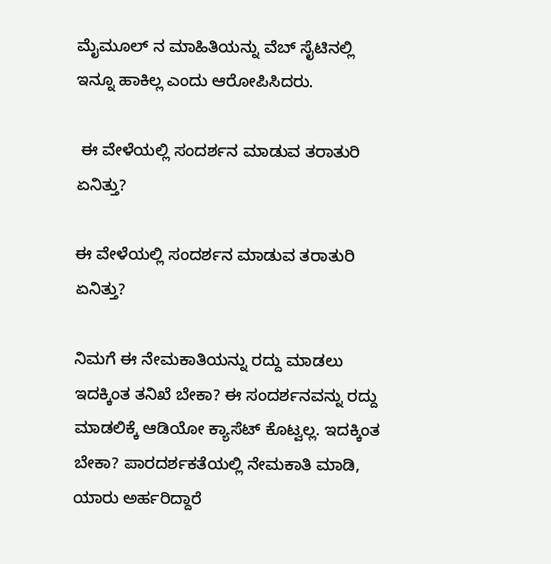ಮೈಮೂಲ್ ನ ಮಾಹಿತಿಯನ್ನು ವೆಬ್ ಸೈಟಿನಲ್ಲಿ ಇನ್ನೂ ಹಾಕಿಲ್ಲ ಎಂದು ಆರೋಪಿಸಿದರು.

 ಈ ವೇಳೆಯಲ್ಲಿ ಸಂದರ್ಶನ ಮಾಡುವ ತರಾತುರಿ ಏನಿತ್ತು?

ಈ ವೇಳೆಯಲ್ಲಿ ಸಂದರ್ಶನ ಮಾಡುವ ತರಾತುರಿ ಏನಿತ್ತು?

ನಿಮಗೆ ಈ ನೇಮಕಾತಿಯನ್ನು ರದ್ದು ಮಾಡಲು ಇದಕ್ಕಿಂತ ತನಿಖೆ ಬೇಕಾ? ಈ ಸಂದರ್ಶನವನ್ನು ರದ್ದು ಮಾಡಲಿಕ್ಕೆ ಆಡಿಯೋ ಕ್ಯಾಸೆಟ್ ಕೊಟ್ವಲ್ಲ. ಇದಕ್ಕಿಂತ ಬೇಕಾ? ಪಾರದರ್ಶಕತೆಯಲ್ಲಿ ನೇಮಕಾತಿ ಮಾಡಿ, ಯಾರು ಅರ್ಹರಿದ್ದಾರೆ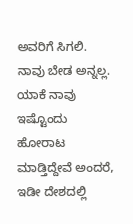ಅವರಿಗೆ ಸಿಗಲಿ. ನಾವು ಬೇಡ ಅನ್ನಲ್ಲ. ಯಾಕೆ ನಾವು ಇಷ್ಟೊಂದು ಹೋರಾಟ ಮಾಡ್ತಿದ್ದೇವೆ ಅಂದರೆ, ಇಡೀ ದೇಶದಲ್ಲಿ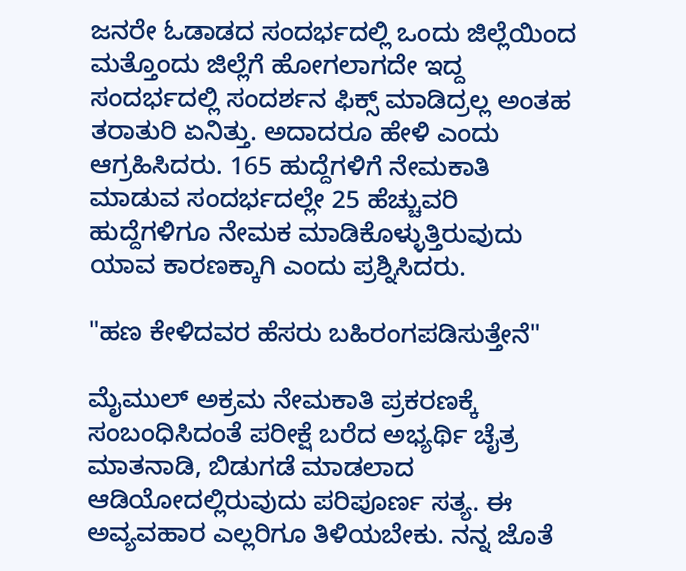ಜನರೇ ಓಡಾಡದ ಸಂದರ್ಭದಲ್ಲಿ ಒಂದು ಜಿಲ್ಲೆಯಿಂದ ಮತ್ತೊಂದು ಜಿಲ್ಲೆಗೆ ಹೋಗಲಾಗದೇ ಇದ್ದ ಸಂದರ್ಭದಲ್ಲಿ ಸಂದರ್ಶನ ಫಿಕ್ಸ್ ಮಾಡಿದ್ರಲ್ಲ ಅಂತಹ ತರಾತುರಿ ಏನಿತ್ತು. ಅದಾದರೂ ಹೇಳಿ ಎಂದು ಆಗ್ರಹಿಸಿದರು. 165 ಹುದ್ದೆಗಳಿಗೆ ನೇಮಕಾತಿ ಮಾಡುವ ಸಂದರ್ಭದಲ್ಲೇ 25 ಹೆಚ್ಚುವರಿ ಹುದ್ದೆಗಳಿಗೂ ನೇಮಕ ಮಾಡಿಕೊಳ್ಳುತ್ತಿರುವುದು ಯಾವ ಕಾರಣಕ್ಕಾಗಿ ಎಂದು ಪ್ರಶ್ನಿಸಿದರು.

"ಹಣ ಕೇಳಿದವರ ಹೆಸರು ಬಹಿರಂಗಪಡಿಸುತ್ತೇನೆ"

ಮೈಮುಲ್ ಅಕ್ರಮ ನೇಮಕಾತಿ ಪ್ರಕರಣಕ್ಕೆ ಸಂಬಂಧಿಸಿದಂತೆ ಪರೀಕ್ಷೆ ಬರೆದ ಅಭ್ಯರ್ಥಿ ಚೈತ್ರ ಮಾತನಾಡಿ, ಬಿಡುಗಡೆ ಮಾಡಲಾದ ಆಡಿಯೋದಲ್ಲಿರುವುದು ಪರಿಪೂರ್ಣ ಸತ್ಯ. ಈ ಅವ್ಯವಹಾರ ಎಲ್ಲರಿಗೂ ತಿಳಿಯಬೇಕು. ನನ್ನ ಜೊತೆ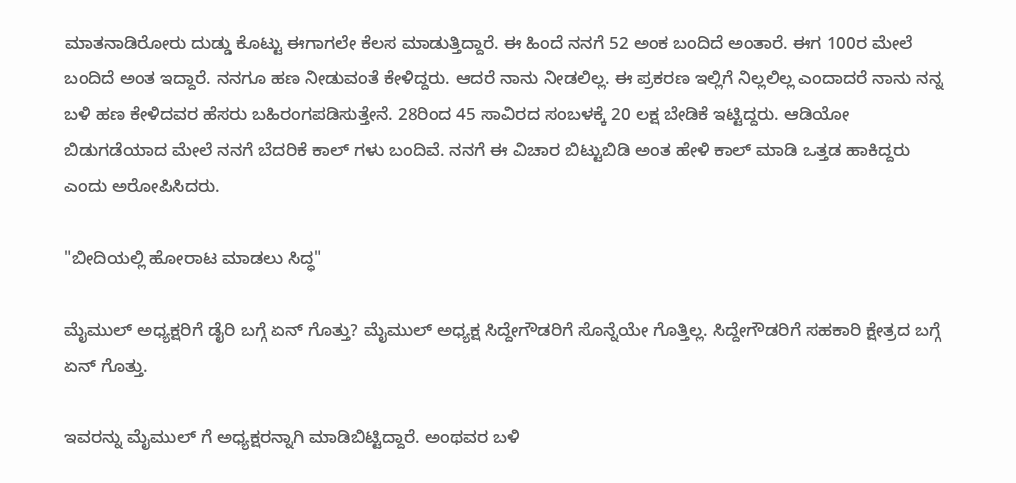ಮಾತನಾಡಿರೋರು ದುಡ್ಡು ಕೊಟ್ಟು ಈಗಾಗಲೇ ಕೆಲಸ ಮಾಡುತ್ತಿದ್ದಾರೆ. ಈ ಹಿಂದೆ ನನಗೆ 52 ಅಂಕ ಬಂದಿದೆ ಅಂತಾರೆ. ಈಗ 100ರ ಮೇಲೆ ಬಂದಿದೆ ಅಂತ ಇದ್ದಾರೆ. ನನಗೂ ಹಣ ನೀಡುವಂತೆ ಕೇಳಿದ್ದರು. ಆದರೆ ನಾನು ನೀಡಲಿಲ್ಲ. ಈ ಪ್ರಕರಣ ಇಲ್ಲಿಗೆ ನಿಲ್ಲಲಿಲ್ಲ ಎಂದಾದರೆ ನಾನು ನನ್ನ ಬಳಿ ಹಣ ಕೇಳಿದವರ ಹೆಸರು ಬಹಿರಂಗಪಡಿಸುತ್ತೇನೆ. 28ರಿಂದ 45 ಸಾವಿರದ ಸಂಬಳಕ್ಕೆ 20 ಲಕ್ಷ ಬೇಡಿಕೆ ಇಟ್ಟಿದ್ದರು. ಆಡಿಯೋ ಬಿಡುಗಡೆಯಾದ ಮೇಲೆ ನನಗೆ ಬೆದರಿಕೆ ಕಾಲ್ ಗಳು ಬಂದಿವೆ. ನನಗೆ ಈ ವಿಚಾರ ಬಿಟ್ಟುಬಿಡಿ ಅಂತ ಹೇಳಿ ಕಾಲ್ ಮಾಡಿ ಒತ್ತಡ ಹಾಕಿದ್ದರು ಎಂದು ಅರೋಪಿಸಿದರು.

"ಬೀದಿಯಲ್ಲಿ ಹೋರಾಟ ಮಾಡಲು ಸಿದ್ಧ"

ಮೈಮುಲ್ ಅಧ್ಯಕ್ಷರಿಗೆ ಡೈರಿ ಬಗ್ಗೆ ಏನ್‌ ಗೊತ್ತು? ಮೈಮುಲ್ ಅಧ್ಯಕ್ಷ ಸಿದ್ದೇಗೌಡರಿಗೆ ಸೊನ್ನೆಯೇ ಗೊತ್ತಿಲ್ಲ. ಸಿದ್ದೇಗೌಡರಿಗೆ ಸಹಕಾರಿ ಕ್ಷೇತ್ರದ ಬಗ್ಗೆ ಏನ್‌ ಗೊತ್ತು.

ಇವರನ್ನು ಮೈಮುಲ್ ‌ಗೆ ಅಧ್ಯಕ್ಷರನ್ನಾಗಿ ಮಾಡಿಬಿಟ್ಟಿದ್ದಾರೆ. ಅಂಥವರ ಬಳಿ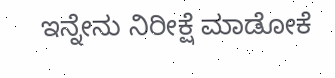ಇನ್ನೇನು ನಿರೀಕ್ಷೆ ಮಾಡೋಕೆ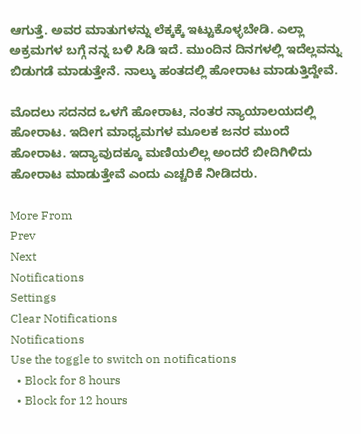ಆಗುತ್ತೆ. ಅವರ ಮಾತುಗಳನ್ನು ಲೆಕ್ಕಕ್ಕೆ ಇಟ್ಟುಕೊಳ್ಳಬೇಡಿ. ಎಲ್ಲಾ ಅಕ್ರಮಗಳ ಬಗ್ಗೆ ನನ್ನ ಬಳಿ ಸಿಡಿ ಇದೆ. ಮುಂದಿನ ದಿನಗಳಲ್ಲಿ ಇದೆಲ್ಲವನ್ನು ಬಿಡುಗಡೆ ಮಾಡುತ್ತೇನೆ. ನಾಲ್ಕು ಹಂತದಲ್ಲಿ ಹೋರಾಟ ಮಾಡುತ್ತಿದ್ದೇವೆ.

ಮೊದಲು ಸದನದ ಒಳಗೆ ಹೋರಾಟ, ನಂತರ ನ್ಯಾಯಾಲಯದಲ್ಲಿ ಹೋರಾಟ. ಇದೀಗ ಮಾಧ್ಯಮಗಳ ಮೂಲಕ ಜನರ ಮುಂದೆ ಹೋರಾಟ. ಇದ್ಯಾವುದಕ್ಕೂ ಮಣಿಯಲಿಲ್ಲ ಅಂದರೆ ಬೀದಿಗಿಳಿದು ಹೋರಾಟ ಮಾಡುತ್ತೇವೆ ಎಂದು ಎಚ್ಚರಿಕೆ ನೀಡಿದರು.

More From
Prev
Next
Notifications
Settings
Clear Notifications
Notifications
Use the toggle to switch on notifications
  • Block for 8 hours
  • Block for 12 hours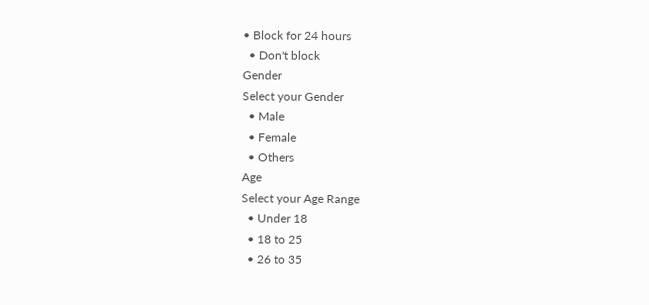• Block for 24 hours
  • Don't block
Gender
Select your Gender
  • Male
  • Female
  • Others
Age
Select your Age Range
  • Under 18
  • 18 to 25
  • 26 to 35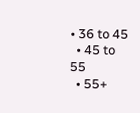• 36 to 45
  • 45 to 55
  • 55+